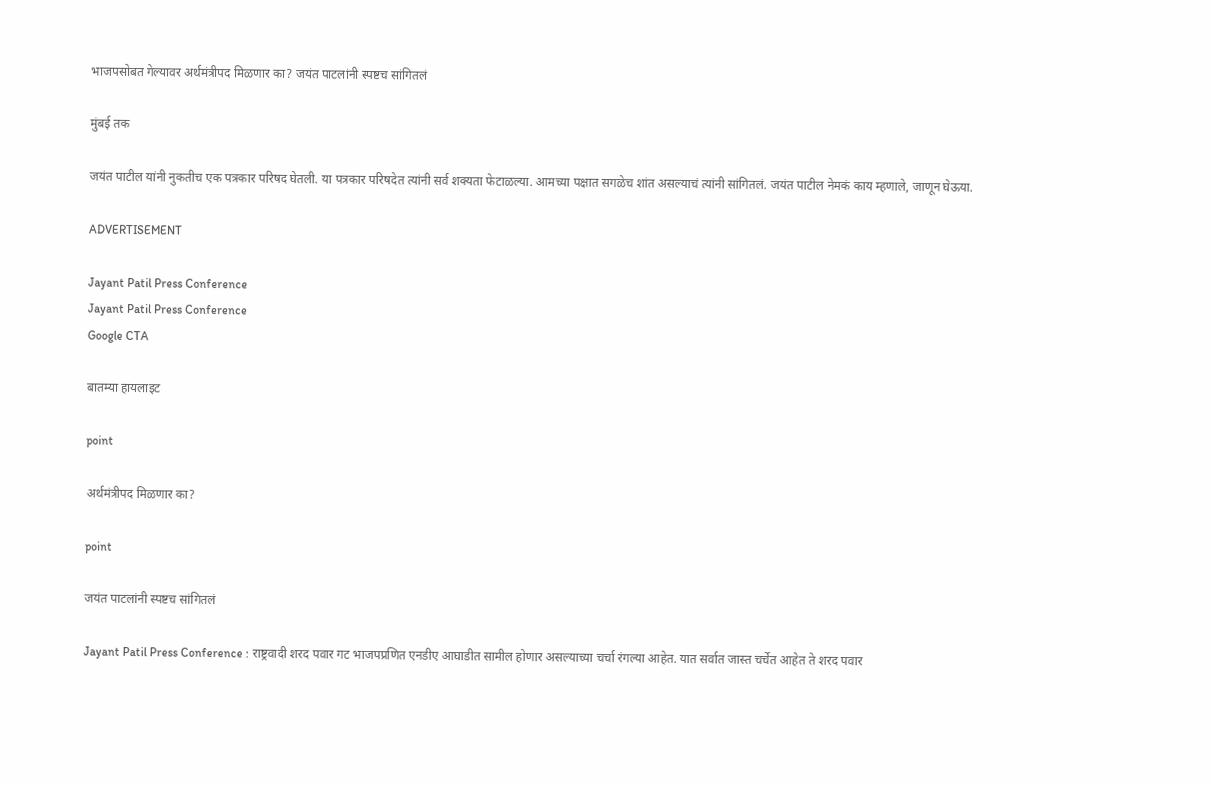भाजपसोबत गेल्यावर अर्थमंत्रीपद मिळणार का? जयंत पाटलांनी स्पष्टच सांगितलं

मुंबई तक

जयंत पाटील यांनी नुकतीच एक पत्रकार परिषद घेतली. या पत्रकार परिषदेत त्यांनी सर्व शक्यता फेटाळल्या. आमच्या पक्षात सगळेच शांत असल्याचं त्यांनी सांगितलं. जयंत पाटील नेमकं काय म्हणाले, जाणून घेऊया.

ADVERTISEMENT

Jayant Patil Press Conference
Jayant Patil Press Conference
Google CTA

बातम्या हायलाइट

point

अर्थमंत्रीपद मिळणार का?

point

जयंत पाटलांनी स्पष्टच सांगितलं

Jayant Patil Press Conference : राष्ट्रवादी शरद पवार गट भाजपप्रणित एनडीए आघाडीत सामील होणार असल्याच्या चर्चा रंगल्या आहेत. यात सर्वात जास्त चर्चेत आहेत ते शरद पवार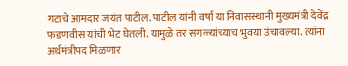गटाचे आमदार जयंत पाटील. पाटील यांनी वर्षा या निवासस्थानी मुख्यमंत्री देवेंद्र फडणवीस यांची भेट घेतली. यामुळे तर सगळ्यांच्याच भुवया उंचावल्या. त्यांना अर्थमंत्रीपद मिळणार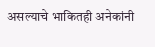असल्याचे भाकितही अनेकांनी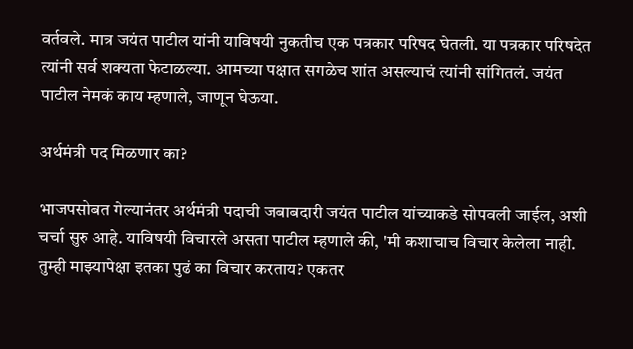वर्तवले. मात्र जयंत पाटील यांनी याविषयी नुकतीच एक पत्रकार परिषद घेतली. या पत्रकार परिषदेत त्यांनी सर्व शक्यता फेटाळल्या. आमच्या पक्षात सगळेच शांत असल्याचं त्यांनी सांगितलं. जयंत पाटील नेमकं काय म्हणाले, जाणून घेऊया.

अर्थमंत्री पद मिळणार का?

भाजपसोबत गेल्यानंतर अर्थमंत्री पदाची जबाबदारी जयंत पाटील यांच्याकडे सोपवली जाईल, अशी चर्चा सुरु आहे. याविषयी विचारले असता पाटील म्हणाले की, 'मी कशाचाच विचार केलेला नाही. तुम्ही माझ्यापेक्षा इतका पुढं का विचार करताय? एकतर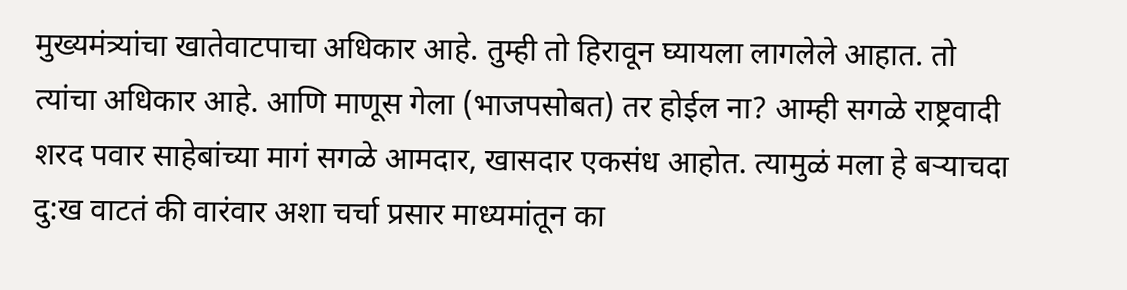मुख्यमंत्र्यांचा खातेवाटपाचा अधिकार आहे. तुम्ही तो हिरावून घ्यायला लागलेले आहात. तो त्यांचा अधिकार आहे. आणि माणूस गेला (भाजपसोबत) तर होईल ना? आम्ही सगळे राष्ट्रवादी शरद पवार साहेबांच्या मागं सगळे आमदार, खासदार एकसंध आहोत. त्यामुळं मला हे बऱ्याचदा दु:ख वाटतं की वारंवार अशा चर्चा प्रसार माध्यमांतून का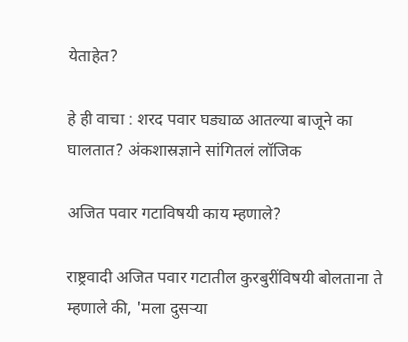येताहेत?

हे ही वाचा : शरद पवार घड्याळ आतल्या बाजूने का घालतात? अंकशास्रज्ञाने सांगितलं लॉजिक

अजित पवार गटाविषयी काय म्हणाले?

राष्ट्रवादी अजित पवार गटातील कुरबुरींविषयी बोलताना ते म्हणाले की, 'मला दुसऱ्या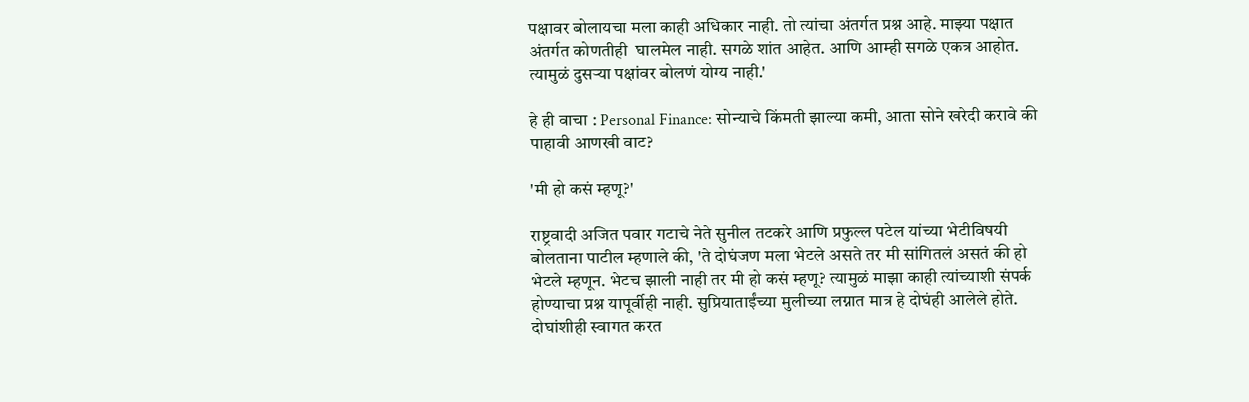पक्षावर बोलायचा मला काही अधिकार नाही. तो त्यांचा अंतर्गत प्रश्न आहे. माझ्या पक्षात अंतर्गत कोणतीही  घालमेल नाही. सगळे शांत आहेत. आणि आम्ही सगळे एकत्र आहोत. त्यामुळं दुसऱ्या पक्षांवर बोलणं योग्य नाही.'

हे ही वाचा : Personal Finance: सोन्याचे किंमती झाल्या कमी, आता सोने खरेदी करावे की पाहावी आणखी वाट?

'मी हो कसं म्हणू?'

राष्ट्रवादी अजित पवार गटाचे नेते सुनील तटकरे आणि प्रफुल्ल पटेल यांच्या भेटीविषयी बोलताना पाटील म्हणाले की, 'ते दोघंजण मला भेटले असते तर मी सांगितलं असतं की हो भेटले म्हणून. भेटच झाली नाही तर मी हो कसं म्हणू? त्यामुळं माझा काही त्यांच्याशी संपर्क होण्याचा प्रश्न यापूर्वीही नाही. सुप्रियाताईंच्या मुलीच्या लग्नात मात्र हे दोघंही आलेले होते. दोघांशीही स्वागत करत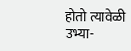होतो त्यावेळी उभ्या-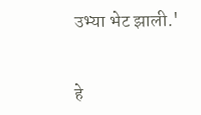उभ्या भेट झाली.'


हे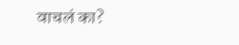वाचलं का?